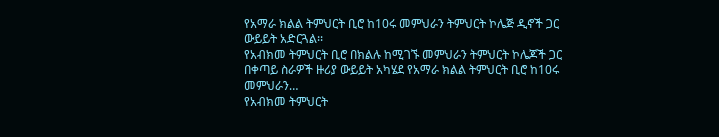የአማራ ክልል ትምህርት ቢሮ ከ10ሩ መምህራን ትምህርት ኮሌጅ ዲኖች ጋር ውይይት አድርጓል፡፡
የአብክመ ትምህርት ቢሮ በክልሉ ከሚገኙ መምህራን ትምህርት ኮሌጆች ጋር በቀጣይ ስራዎች ዙሪያ ውይይት አካሄደ የአማራ ክልል ትምህርት ቢሮ ከ10ሩ መምህራን…
የአብክመ ትምህርት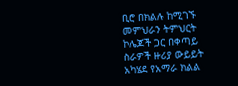ቢሮ በክልሉ ከሚገኙ መምህራን ትምህርት ኮሌጆች ጋር በቀጣይ ስራዎች ዙሪያ ውይይት አካሄደ የአማራ ክልል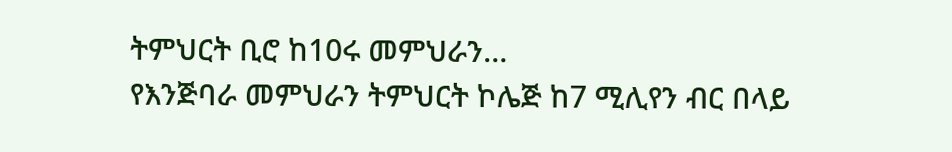ትምህርት ቢሮ ከ10ሩ መምህራን…
የእንጅባራ መምህራን ትምህርት ኮሌጅ ከ7 ሚሊየን ብር በላይ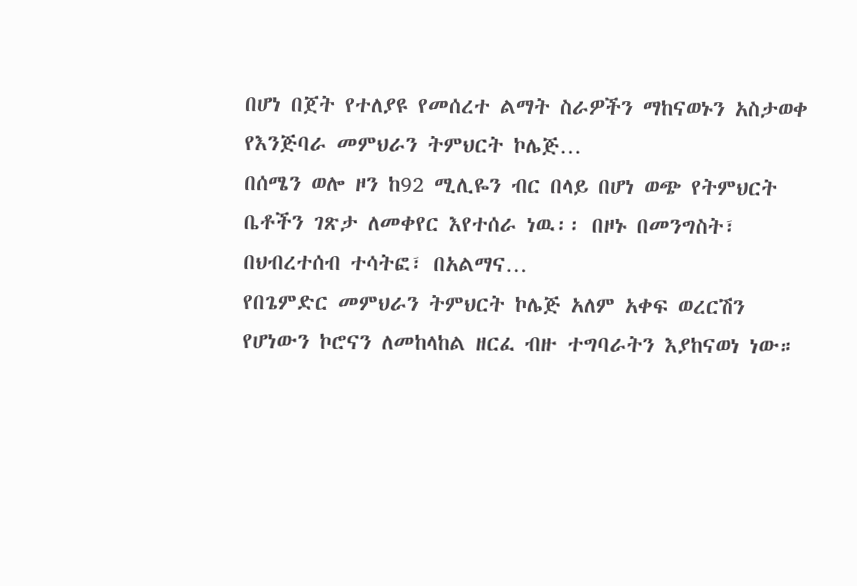በሆነ በጀት የተለያዩ የመሰረተ ልማት ስራዎችን ማከናወኑን አስታወቀ የእንጅባራ መምህራን ትምህርት ኮሌጅ…
በሰሜን ወሎ ዞን ከ92 ሚሊዬን ብር በላይ በሆነ ወጭ የትምህርት ቤቶችን ገጽታ ለመቀየር እየተሰራ ነዉ፡፡ በዞኑ በመንግስት፣ በህብረተሰብ ተሳትፎ፣ በአልማና…
የበጌምድር መምህራን ትምህርት ኮሌጅ አለም አቀፍ ወረርሽን የሆነውን ኮሮናን ለመከላከል ዘርፈ ብዙ ተግባራትን እያከናወነ ነው።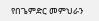የበጌምድር መምህራን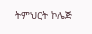ትምህርት ኮሌጅ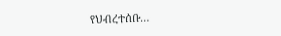የህብረተሰቡ…